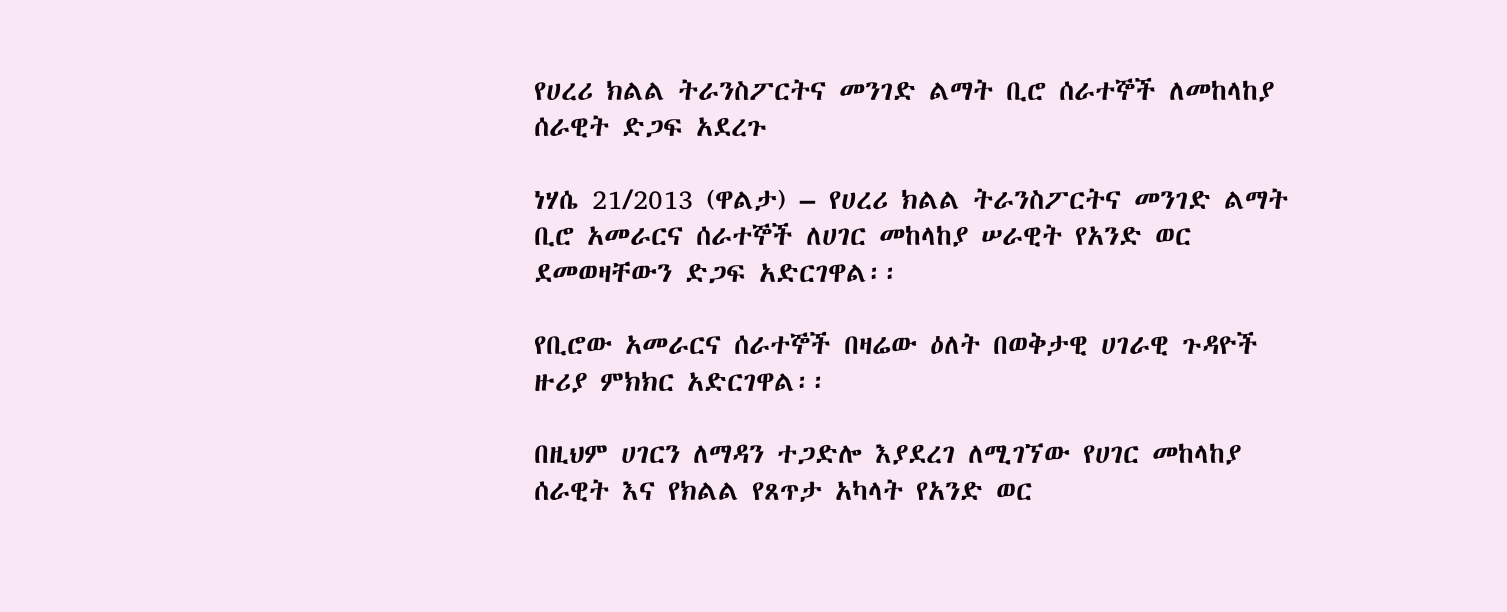የሀረሪ ክልል ትራንስፖርትና መንገድ ልማት ቢሮ ሰራተኞች ለመከላከያ ሰራዊት ድጋፍ አደረጉ

ነሃሴ 21/2013 (ዋልታ) – የሀረሪ ክልል ትራንስፖርትና መንገድ ልማት ቢሮ አመራርና ሰራተኞች ለሀገር መከላከያ ሠራዊት የአንድ ወር ደመወዛቸውን ድጋፍ አድርገዋል፡፡

የቢሮው አመራርና ሰራተኞች በዛሬው ዕለት በወቅታዊ ሀገራዊ ጉዳዮች ዙሪያ ምክክር አድርገዋል፡፡

በዚህም ሀገርን ለማዳን ተጋድሎ እያደረገ ለሚገኘው የሀገር መከላከያ ሰራዊት እና የክልል የጸጥታ አካላት የአንድ ወር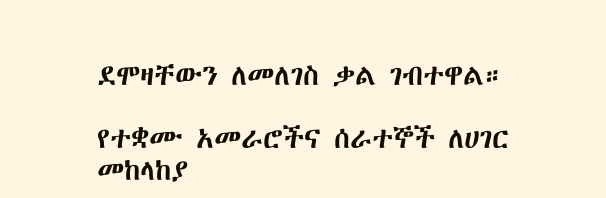ደሞዛቸውን ለመለገስ ቃል ገብተዋል።

የተቋሙ አመራሮችና ሰራተኞች ለሀገር መከላከያ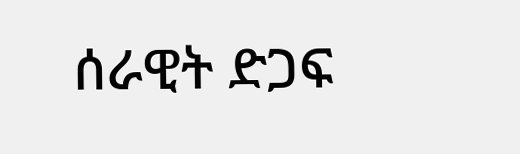ሰራዊት ድጋፍ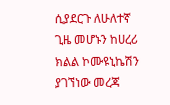ሲያደርጉ ለሁለተኛ ጊዜ መሆኑን ከሀረሪ ክልል ኮሙዩኒኬሽን ያገኘነው መረጃ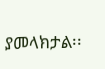ያመላክታል፡፡